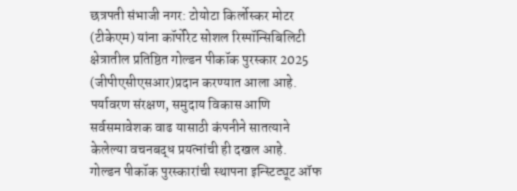छत्रपती संभाजी नगर: टोयोटा किर्लोस्कर मोटर (टीकेएम) यांना कॉर्पोरेट सोशल रिस्पॉन्सिबिलिटी क्षेत्रातील प्रतिष्ठित गोल्डन पीकॉक पुरस्कार 2025 (जीपीएसीएसआर)प्रदान करण्यात आला आहे. पर्यावरण संरक्षण, समुदाय विकास आणि सर्वसमावेशक वाढ यासाठी कंपनीने सातत्याने केलेल्या वचनबद्ध प्रयत्नांची ही दखल आहे.
गोल्डन पीकॉक पुरस्कारांची स्थापना इन्स्टिट्यूट ऑफ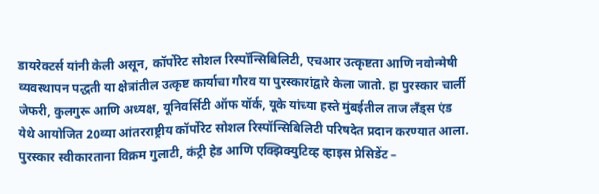डायरेक्टर्स यांनी केली असून, कॉर्पोरेट सोशल रिस्पॉन्सिबिलिटी, एचआर उत्कृष्टता आणि नवोन्मेषी व्यवस्थापन पद्धती या क्षेत्रांतील उत्कृष्ट कार्याचा गौरव या पुरस्कारांद्वारे केला जातो. हा पुरस्कार चार्ली जेफरी, कुलगुरू आणि अध्यक्ष, यूनिवर्सिटी ऑफ यॉर्क, यूके यांच्या हस्ते मुंबईतील ताज लँड्स एंड येथे आयोजित 20व्या आंतरराष्ट्रीय कॉर्पोरेट सोशल रिस्पॉन्सिबिलिटी परिषदेत प्रदान करण्यात आला.
पुरस्कार स्वीकारताना विक्रम गुलाटी, कंट्री हेड आणि एक्झिक्युटिव्ह व्हाइस प्रेसिडेंट –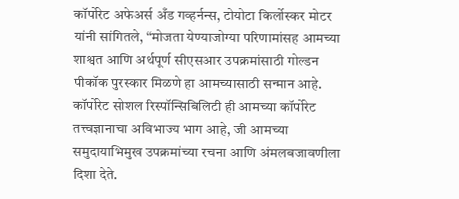कॉर्पोरेट अफेअर्स अँड गव्हर्नन्स, टोयोटा किर्लोस्कर मोटर यांनी सांगितले, “मोजता येण्याजोग्या परिणामांसह आमच्या शाश्वत आणि अर्थपूर्ण सीएसआर उपक्रमांसाठी गोल्डन पीकॉक पुरस्कार मिळणे हा आमच्यासाठी सन्मान आहे. कॉर्पोरेट सोशल रिस्पॉन्सिबिलिटी ही आमच्या कॉर्पोरेट तत्त्वज्ञानाचा अविभाज्य भाग आहे, जी आमच्या समुदायाभिमुख उपक्रमांच्या रचना आणि अंमलबजावणीला दिशा देते.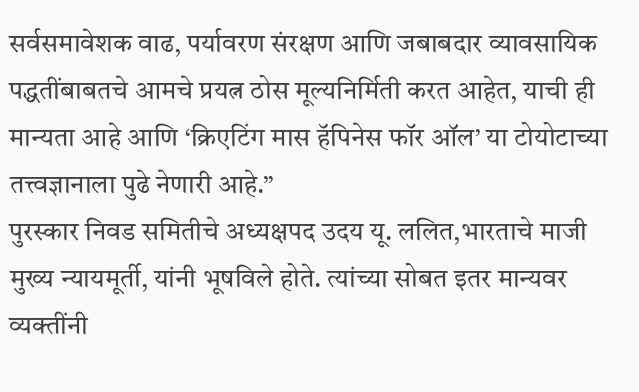सर्वसमावेशक वाढ, पर्यावरण संरक्षण आणि जबाबदार व्यावसायिक पद्धतींबाबतचे आमचे प्रयत्न ठोस मूल्यनिर्मिती करत आहेत, याची ही मान्यता आहे आणि ‘क्रिएटिंग मास हॅपिनेस फॉर ऑल’ या टोयोटाच्या तत्त्वज्ञानाला पुढे नेणारी आहे.”
पुरस्कार निवड समितीचे अध्यक्षपद उदय यू. ललित,भारताचे माजी मुख्य न्यायमूर्ती, यांनी भूषविले होते. त्यांच्या सोबत इतर मान्यवर व्यक्तींनी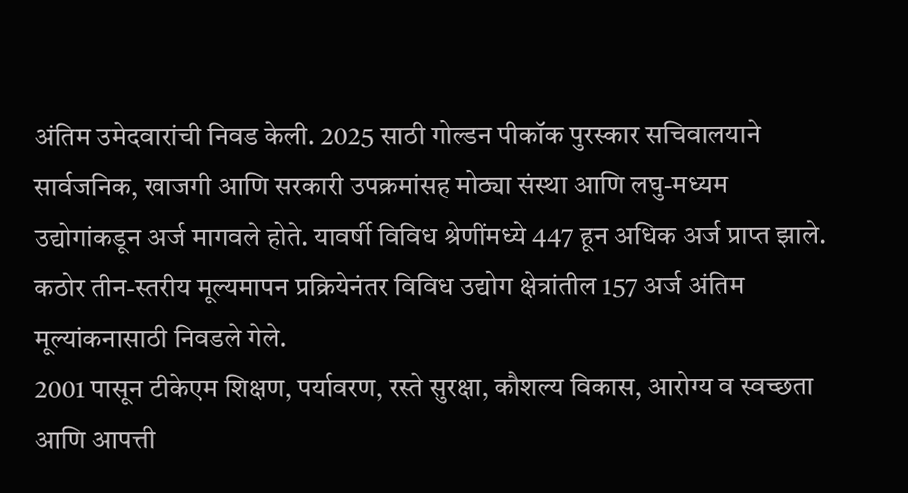अंतिम उमेदवारांची निवड केली. 2025 साठी गोल्डन पीकॉक पुरस्कार सचिवालयाने सार्वजनिक, खाजगी आणि सरकारी उपक्रमांसह मोठ्या संस्था आणि लघु-मध्यम उद्योगांकडून अर्ज मागवले होते. यावर्षी विविध श्रेणींमध्ये 447 हून अधिक अर्ज प्राप्त झाले. कठोर तीन-स्तरीय मूल्यमापन प्रक्रियेनंतर विविध उद्योग क्षेत्रांतील 157 अर्ज अंतिम मूल्यांकनासाठी निवडले गेले.
2001 पासून टीकेएम शिक्षण, पर्यावरण, रस्ते सुरक्षा, कौशल्य विकास, आरोग्य व स्वच्छता आणि आपत्ती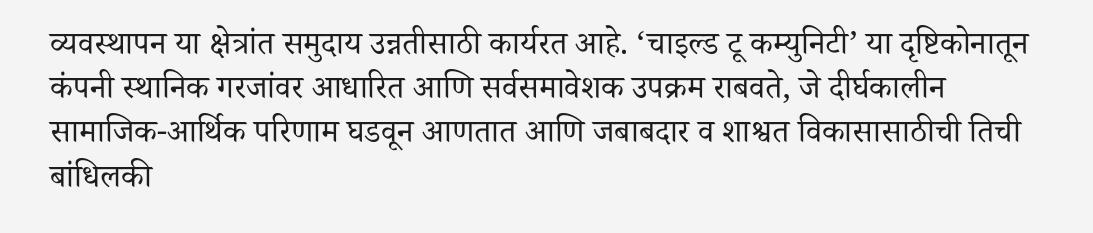व्यवस्थापन या क्षेत्रांत समुदाय उन्नतीसाठी कार्यरत आहे. ‘चाइल्ड टू कम्युनिटी’ या दृष्टिकोनातून कंपनी स्थानिक गरजांवर आधारित आणि सर्वसमावेशक उपक्रम राबवते, जे दीर्घकालीन सामाजिक-आर्थिक परिणाम घडवून आणतात आणि जबाबदार व शाश्वत विकासासाठीची तिची बांधिलकी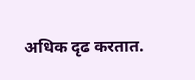अधिक दृढ करतात.